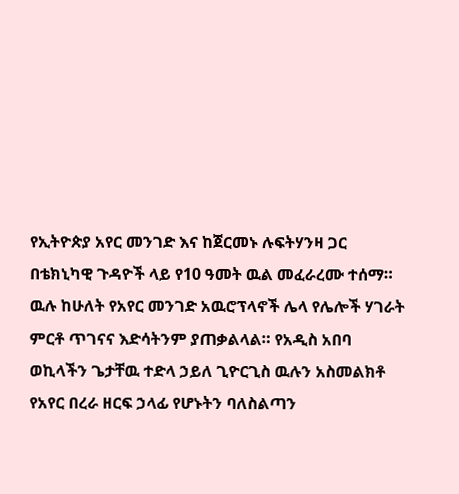የኢትዮጵያ አየር መንገድ እና ከጀርመኑ ሉፍትሃንዛ ጋር በቴክኒካዊ ጉዳዮች ላይ የ10 ዓመት ዉል መፈራረሙ ተሰማ።
ዉሉ ከሁለት የአየር መንገድ አዉሮፕላኖች ሌላ የሌሎች ሃገራት ምርቶ ጥገናና እድሳትንም ያጠቃልላል። የአዲስ አበባ ወኪላችን ጌታቸዉ ተድላ ኃይለ ጊዮርጊስ ዉሉን አስመልክቶ የአየር በረራ ዘርፍ ኃላፊ የሆኑትን ባለስልጣን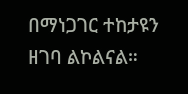በማነጋገር ተከታዩን ዘገባ ልኮልናል።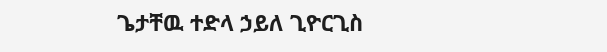ጌታቸዉ ተድላ ኃይለ ጊዮርጊስ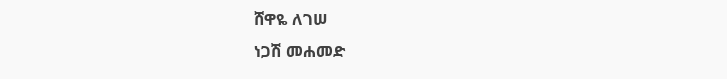ሸዋዬ ለገሠ
ነጋሽ መሐመድ